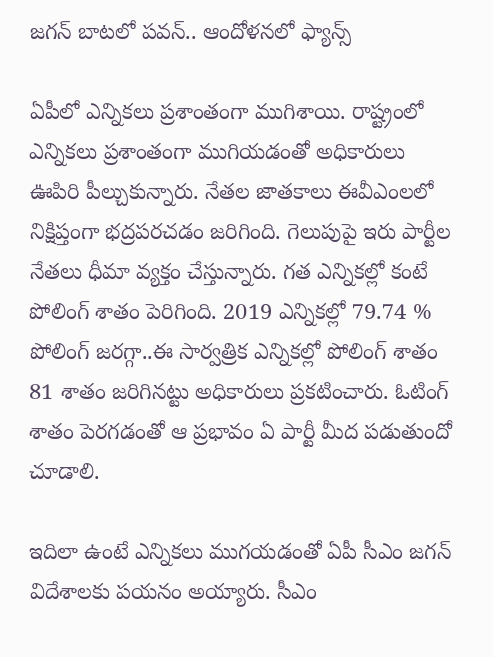జగన్ బాటలో పవన్.. ఆందోళనలో ఫ్యాన్స్

ఏపీలో ఎన్నికలు ప్రశాంతంగా ముగిశాయి. రాష్ట్రంలో ఎన్నికలు ప్రశాంతంగా ముగియడంతో అధికారులు ఊపిరి పీల్చుకున్నారు. నేతల జాతకాలు ఈవీఎంలలో నిక్షిప్తంగా భద్రపరచడం జరిగింది. గెలుపుపై ఇరు పార్టీల నేతలు ధీమా వ్యక్తం చేస్తున్నారు. గత ఎన్నికల్లో కంటే పోలింగ్ శాతం పెరిగింది. 2019 ఎన్నికల్లో 79.74 % పోలింగ్ జరగ్గా..ఈ సార్వత్రిక ఎన్నికల్లో పోలింగ్ శాతం 81 శాతం జరిగినట్టు అధికారులు ప్రకటించారు. ఓటింగ్ శాతం పెరగడంతో ఆ ప్రభావం ఏ పార్టీ మీద పడుతుందో చూడాలి.

ఇదిలా ఉంటే ఎన్నికలు ముగయడంతో ఏపీ సీఎం జగన్ విదేశాలకు పయనం అయ్యారు. సీఎం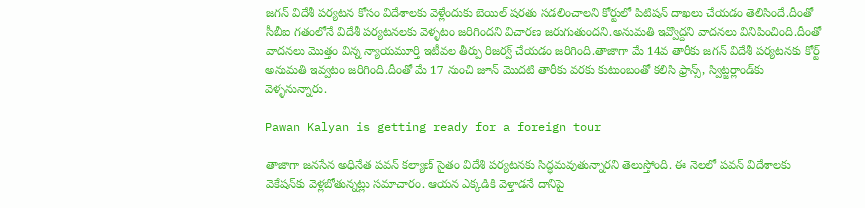జగన్ విదేశీ పర్యటన కోసం విదేశాలకు వెళ్లేందుకు బెయిల్ షరతు సడలించాలని కోర్టులో పిటిషన్ దాఖలు చేయడం తెలిసిందే.దీంతో సీబీఐ గతంలోనే విదేశీ పర్యటనలకు వెళ్ళటం జరిగిందని విచారణ జరుగుతుందని.అనుమతి ఇవ్వొద్దని వాదనలు వినిపించింది.దీంతో వాదనలు మొత్తం విన్న న్యాయమూర్తి ఇటీవల తీర్పు రిజర్వ్ చేయడం జరిగింది.తాజాగా మే 14వ తారీకు జగన్ విదేశీ పర్యటనకు కోర్ట్ అనుమతి ఇవ్వటం జరిగింది.దీంతో మే 17 నుంచి జూన్ మొదటి తారీకు వరకు కుటుంబంతో కలిసి ఫ్రాన్స్, స్విట్జర్లాండ్‌కు వెళ్ళనున్నారు.

Pawan Kalyan is getting ready for a foreign tour

తాజాగా జనసేన అధినేత పవన్ కల్యాణ్ సైతం విదేశి పర్యటనకు సిద్ధమవుతున్నారని తెలుస్తోంది. ఈ నెలలో పవన్ విదేశాలకు వెకేషన్‌కు వెళ్లబోతున్నట్లు సమాచారం. ఆయన ఎక్కడికి వెళ్తాడనే దానిపై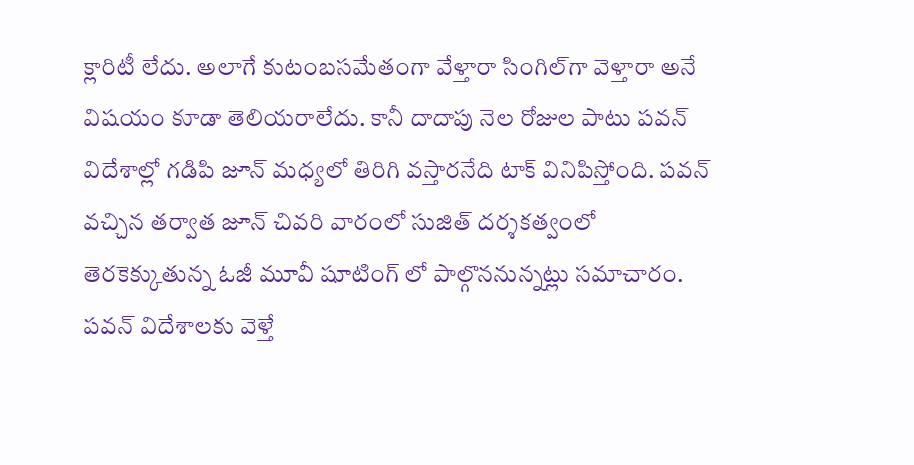క్లారిటీ లేదు. అలాగే కుటంబసమేతంగా వేళ్తారా సింగిల్‌గా వెళ్తారా అనే విషయం కూడా తెలియరాలేదు. కానీ దాదాపు నెల రోజుల పాటు పవన్ విదేశాల్లో గడిపి జూన్ మధ్యలో తిరిగి వస్తారనేది టాక్ వినిపిస్తోంది. పవన్ వచ్చిన తర్వాత జూన్ చివరి వారంలో సుజిత్ దర్శకత్వంలో తెరకెక్కుతున్న ఓజీ మూవీ షూటింగ్ లో పాల్గొననున్నట్లు సమాచారం. పవన్ విదేశాలకు వెళ్తే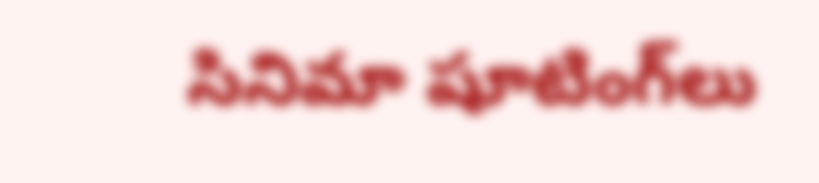సినిమా షూటింగ్‌లు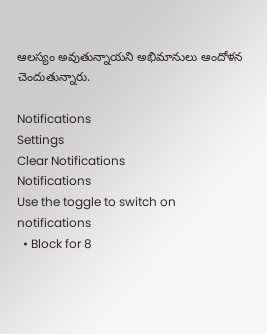ఆలస్యం అవుతున్నాయని అభిమానులు ఆందోళన చెందుతున్నారు.

Notifications
Settings
Clear Notifications
Notifications
Use the toggle to switch on notifications
  • Block for 8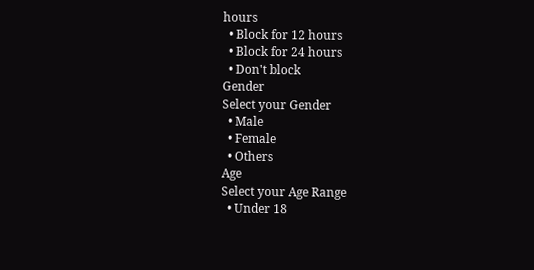hours
  • Block for 12 hours
  • Block for 24 hours
  • Don't block
Gender
Select your Gender
  • Male
  • Female
  • Others
Age
Select your Age Range
  • Under 18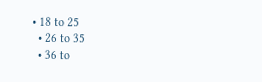• 18 to 25
  • 26 to 35
  • 36 to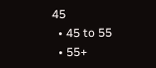45
  • 45 to 55
  • 55+